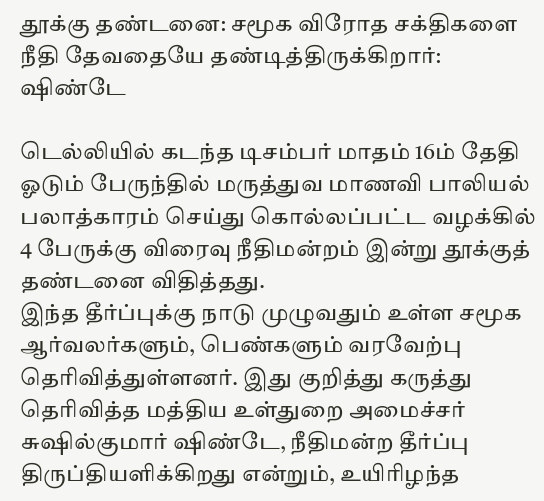தூக்கு தண்டனை: சமூக விரோத சக்திகளை நீதி தேவதையே தண்டித்திருக்கிறார்: ஷிண்டே

டெல்லியில் கடந்த டிசம்பர் மாதம் 16ம் தேதி ஓடும் பேருந்தில் மருத்துவ மாணவி பாலியல் பலாத்காரம் செய்து கொல்லப்பட்ட வழக்கில் 4 பேருக்கு விரைவு நீதிமன்றம் இன்று தூக்குத் தண்டனை விதித்தது.
இந்த தீர்ப்புக்கு நாடு முழுவதும் உள்ள சமூக ஆர்வலர்களும், பெண்களும் வரவேற்பு தெரிவித்துள்ளனர். இது குறித்து கருத்து தெரிவித்த மத்திய உள்துறை அமைச்சர் சுஷில்குமார் ஷிண்டே, நீதிமன்ற தீர்ப்பு திருப்தியளிக்கிறது என்றும், உயிரிழந்த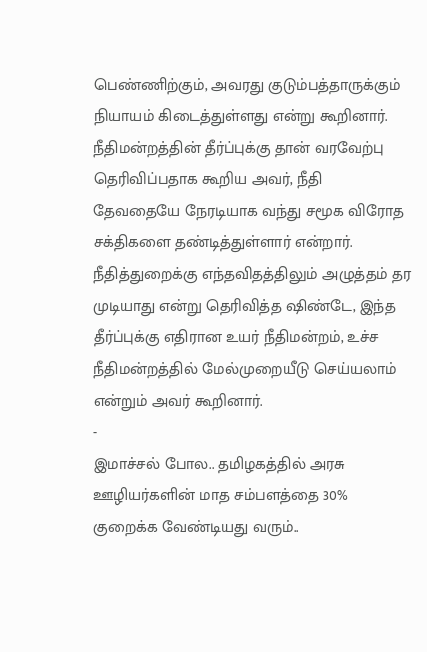பெண்ணிற்கும், அவரது குடும்பத்தாருக்கும் நியாயம் கிடைத்துள்ளது என்று கூறினார்.
நீதிமன்றத்தின் தீர்ப்புக்கு தான் வரவேற்பு தெரிவிப்பதாக கூறிய அவர், நீதி தேவதையே நேரடியாக வந்து சமூக விரோத சக்திகளை தண்டித்துள்ளார் என்றார்.
நீதித்துறைக்கு எந்தவிதத்திலும் அழுத்தம் தர முடியாது என்று தெரிவித்த ஷிண்டே, இந்த தீர்ப்புக்கு எதிரான உயர் நீதிமன்றம், உச்ச நீதிமன்றத்தில் மேல்முறையீடு செய்யலாம் என்றும் அவர் கூறினார்.
-
இமாச்சல் போல.. தமிழகத்தில் அரசு ஊழியர்களின் மாத சம்பளத்தை 30% குறைக்க வேண்டியது வரும்..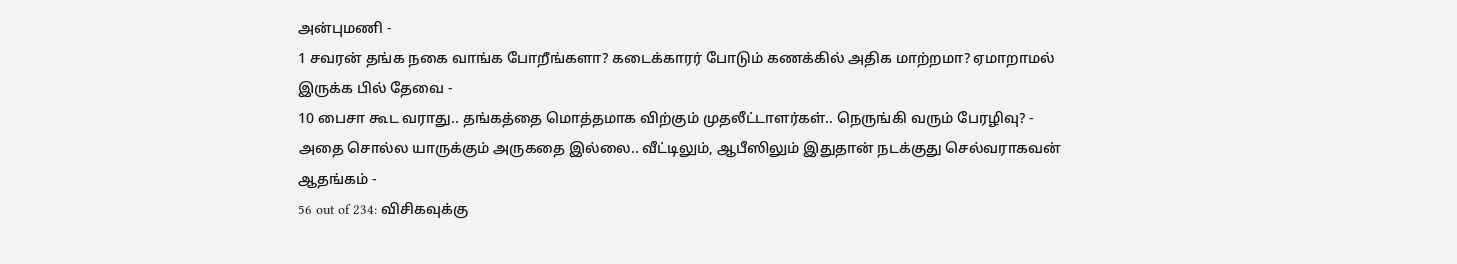அன்புமணி -
1 சவரன் தங்க நகை வாங்க போறீங்களா? கடைக்காரர் போடும் கணக்கில் அதிக மாற்றமா? ஏமாறாமல் இருக்க பில் தேவை -
10 பைசா கூட வராது.. தங்கத்தை மொத்தமாக விற்கும் முதலீட்டாளர்கள்.. நெருங்கி வரும் பேரழிவு? -
அதை சொல்ல யாருக்கும் அருகதை இல்லை.. வீட்டிலும், ஆபீஸிலும் இதுதான் நடக்குது செல்வராகவன் ஆதங்கம் -
56 out of 234: விசிகவுக்கு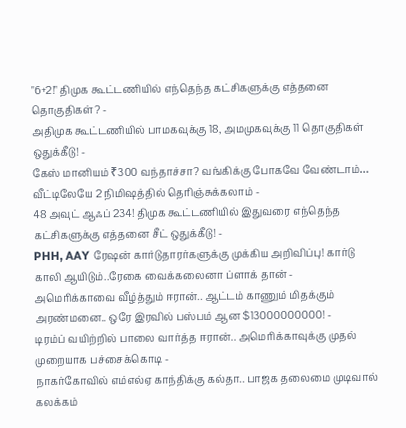"6+2!" திமுக கூட்டணியில் எந்தெந்த கட்சிகளுக்கு எத்தனை தொகுதிகள்? -
அதிமுக கூட்டணியில் பாமகவுக்கு 18, அமமுகவுக்கு 11 தொகுதிகள் ஒதுக்கீடு! -
கேஸ் மானியம் ₹300 வந்தாச்சா? வங்கிக்கு போகவே வேண்டாம்… வீட்டிலேயே 2 நிமிஷத்தில் தெரிஞ்சுக்கலாம் -
48 அவுட் ஆஃப் 234! திமுக கூட்டணியில் இதுவரை எந்தெந்த கட்சிகளுக்கு எத்தனை சீட் ஒதுக்கீடு! -
PHH, AAY ரேஷன் கார்டுதாரர்களுக்கு முக்கிய அறிவிப்பு! கார்டு காலி ஆயிடும்..ரேகை வைக்கலைனா ப்ளாக் தான் -
அமெரிக்காவை வீழ்த்தும் ஈரான்.. ஆட்டம் காணும் மிதக்கும் அரண்மனை.. ஒரே இரவில் பஸ்பம் ஆன $13000000000! -
டிரம்ப் வயிற்றில் பாலை வார்த்த ஈரான்.. அமெரிக்காவுக்கு முதல் முறையாக பச்சைக்கொடி -
நாகர்கோவில் எம்எல்ஏ காந்திக்கு கல்தா.. பாஜக தலைமை முடிவால் கலக்கம்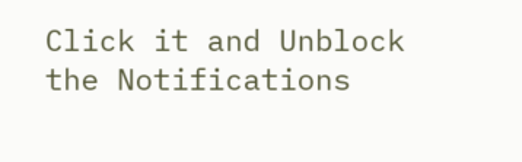Click it and Unblock the Notifications